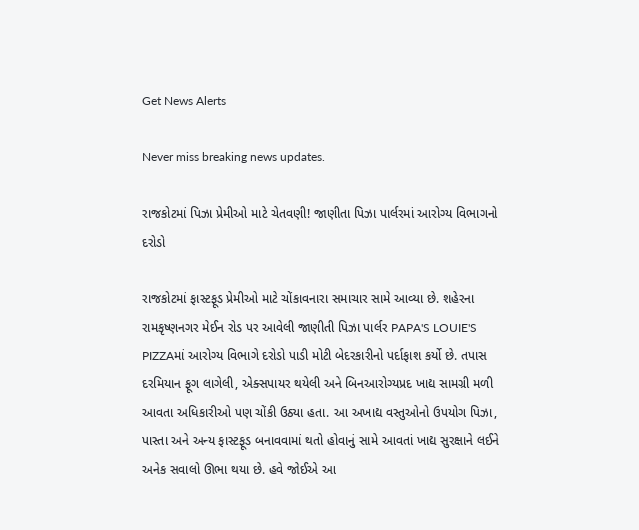Get News Alerts

Never miss breaking news updates.

રાજકોટમાં પિઝા પ્રેમીઓ માટે ચેતવણી! જાણીતા પિઝા પાર્લરમાં આરોગ્ય વિભાગનો દરોડો

રાજકોટમાં ફાસ્ટફૂડ પ્રેમીઓ માટે ચોંકાવનારા સમાચાર સામે આવ્યા છે. શહેરના રામકૃષ્ણનગર મેઈન રોડ પર આવેલી જાણીતી પિઝા પાર્લર PAPA'S LOUIE'S PIZZAમાં આરોગ્ય વિભાગે દરોડો પાડી મોટી બેદરકારીનો પર્દાફાશ કર્યો છે. તપાસ દરમિયાન ફૂગ લાગેલી, એક્સપાયર થયેલી અને બિનઆરોગ્યપ્રદ ખાદ્ય સામગ્રી મળી આવતા અધિકારીઓ પણ ચોંકી ઉઠ્યા હતા. આ અખાદ્ય વસ્તુઓનો ઉપયોગ પિઝા, પાસ્તા અને અન્ય ફાસ્ટફૂડ બનાવવામાં થતો હોવાનું સામે આવતાં ખાદ્ય સુરક્ષાને લઈને અનેક સવાલો ઊભા થયા છે. હવે જોઈએ આ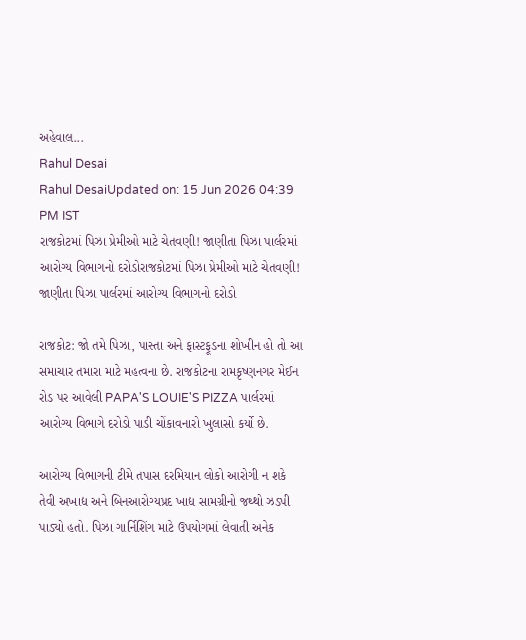અહેવાલ...
Rahul Desai
Rahul DesaiUpdated on: 15 Jun 2026 04:39 PM IST
રાજકોટમાં પિઝા પ્રેમીઓ માટે ચેતવણી! જાણીતા પિઝા પાર્લરમાં આરોગ્ય વિભાગનો દરોડોરાજકોટમાં પિઝા પ્રેમીઓ માટે ચેતવણી! જાણીતા પિઝા પાર્લરમાં આરોગ્ય વિભાગનો દરોડો

રાજકોટ: જો તમે પિઝા, પાસ્તા અને ફાસ્ટફૂડના શોખીન હો તો આ સમાચાર તમારા માટે મહત્વના છે. રાજકોટના રામકૃષ્ણનગર મેઈન રોડ પર આવેલી PAPA'S LOUIE'S PIZZA પાર્લરમાં આરોગ્ય વિભાગે દરોડો પાડી ચોંકાવનારો ખુલાસો કર્યો છે.

આરોગ્ય વિભાગની ટીમે તપાસ દરમિયાન લોકો આરોગી ન શકે તેવી અખાદ્ય અને બિનઆરોગ્યપ્રદ ખાદ્ય સામગ્રીનો જથ્થો ઝડપી પાડ્યો હતો. પિઝા ગાર્નિશિંગ માટે ઉપયોગમાં લેવાતી અનેક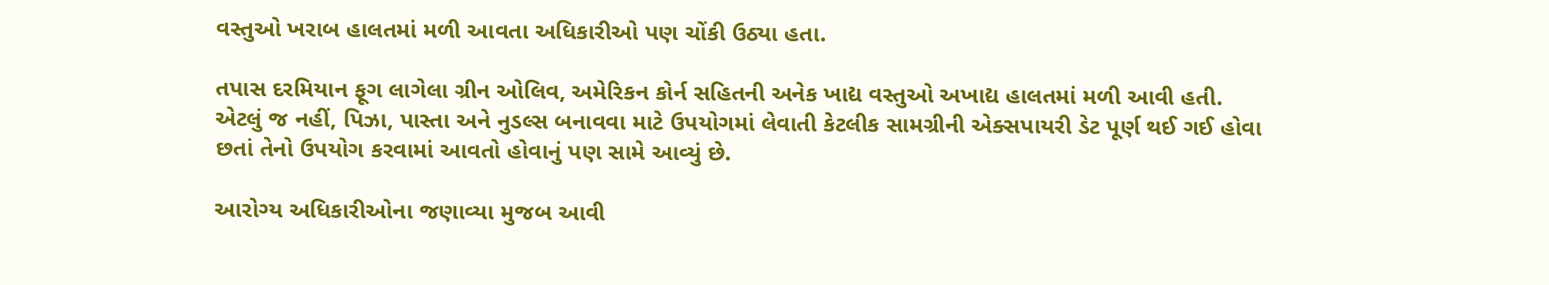વસ્તુઓ ખરાબ હાલતમાં મળી આવતા અધિકારીઓ પણ ચોંકી ઉઠ્યા હતા.

તપાસ દરમિયાન ફૂગ લાગેલા ગ્રીન ઓલિવ, અમેરિકન કોર્ન સહિતની અનેક ખાદ્ય વસ્તુઓ અખાદ્ય હાલતમાં મળી આવી હતી. એટલું જ નહીં, પિઝા, પાસ્તા અને નુડલ્સ બનાવવા માટે ઉપયોગમાં લેવાતી કેટલીક સામગ્રીની એક્સપાયરી ડેટ પૂર્ણ થઈ ગઈ હોવા છતાં તેનો ઉપયોગ કરવામાં આવતો હોવાનું પણ સામે આવ્યું છે.

આરોગ્ય અધિકારીઓના જણાવ્યા મુજબ આવી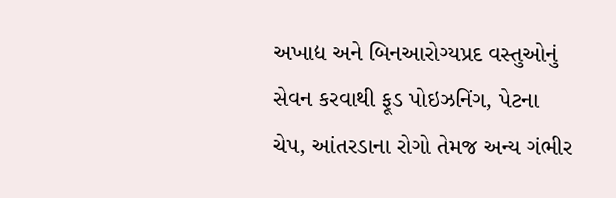અખાદ્ય અને બિનઆરોગ્યપ્રદ વસ્તુઓનું સેવન કરવાથી ફૂડ પોઇઝનિંગ, પેટના ચેપ, આંતરડાના રોગો તેમજ અન્ય ગંભીર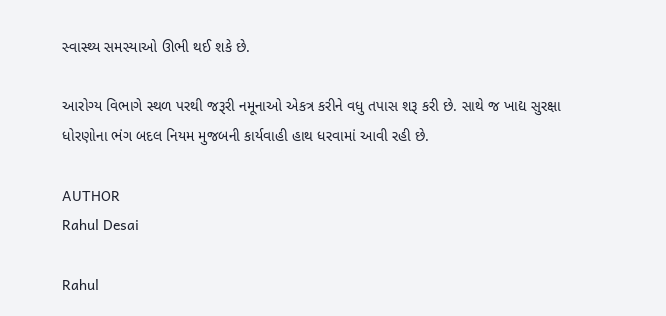સ્વાસ્થ્ય સમસ્યાઓ ઊભી થઈ શકે છે.

આરોગ્ય વિભાગે સ્થળ પરથી જરૂરી નમૂનાઓ એકત્ર કરીને વધુ તપાસ શરૂ કરી છે. સાથે જ ખાદ્ય સુરક્ષા ધોરણોના ભંગ બદલ નિયમ મુજબની કાર્યવાહી હાથ ધરવામાં આવી રહી છે.

AUTHOR
Rahul Desai

Rahul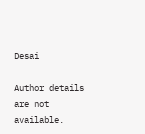Desai

Author details are not available.